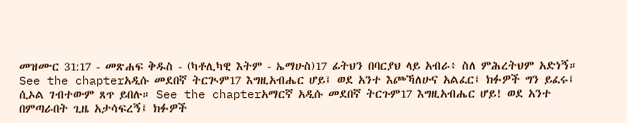መዝሙር 31:17 - መጽሐፍ ቅዱስ - (ካቶሊካዊ እትም - ኤማሁስ)17 ፊትህን በባርያህ ላይ አብራ፥ ስለ ምሕረትህም አድነኝ። See the chapterአዲሱ መደበኛ ትርጒም17 እግዚአብሔር ሆይ፤ ወደ አንተ እጮኻለሁና አልፈር፤ ክፉዎች ግን ይፈሩ፤ ሲኦል ገብተውም ጸጥ ይበሉ። See the chapterአማርኛ አዲሱ መደበኛ ትርጉም17 እግዚአብሔር ሆይ! ወደ አንተ በምጣራበት ጊዜ አታሳፍረኝ፤ ክፉዎች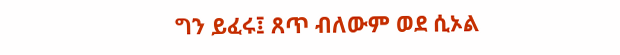ግን ይፈሩ፤ ጸጥ ብለውም ወደ ሲኦል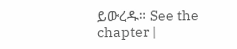ይውረዱ። See the chapter |